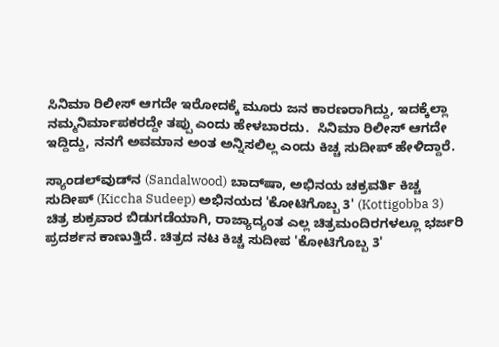ಸಿನಿಮಾ ರಿಲೀಸ್ ಆಗದೇ ಇರೋದಕ್ಕೆ ಮೂರು ಜನ‌ ಕಾರಣರಾಗಿದ್ದು, ಇದಕ್ಕೆಲ್ಲಾ ನಮ್ಮ‌ನಿರ್ಮಾಪಕರದ್ದೇ ತಪ್ಪು ಎಂದು ಹೇಳಬಾರದು.  ಸಿನಿಮಾ ರಿಲೀಸ್ ಆಗದೇ ಇದ್ದಿದ್ದು, ನನಗೆ ಅವಮಾನ ಅಂತ ಅನ್ನಿಸಲಿಲ್ಲ ಎಂದು ಕಿಚ್ಚ ಸುದೀಪ್ ಹೇಳಿದ್ದಾರೆ.

ಸ್ಯಾಂಡಲ್‌ವುಡ್‌ನ (Sandalwood) ಬಾದ್‌ಷಾ, ಅಭಿನಯ ಚಕ್ರವರ್ತಿ ಕಿಚ್ಚ ಸುದೀಪ್ (Kiccha Sudeep) ಅಭಿನಯದ 'ಕೋಟಿಗೊಬ್ಬ 3' (Kottigobba 3) ಚಿತ್ರ ಶುಕ್ರವಾರ ಬಿಡುಗಡೆಯಾಗಿ, ರಾಜ್ಯಾದ್ಯಂತ ಎಲ್ಲ ಚಿತ್ರಮಂದಿರಗಳಲ್ಲೂ ಭರ್ಜರಿ ಪ್ರದರ್ಶನ ಕಾಣುತ್ತಿದೆ. ಚಿತ್ರದ ನಟ ಕಿಚ್ಚ ಸುದೀಪ 'ಕೋಟಿಗೊಬ್ಬ 3'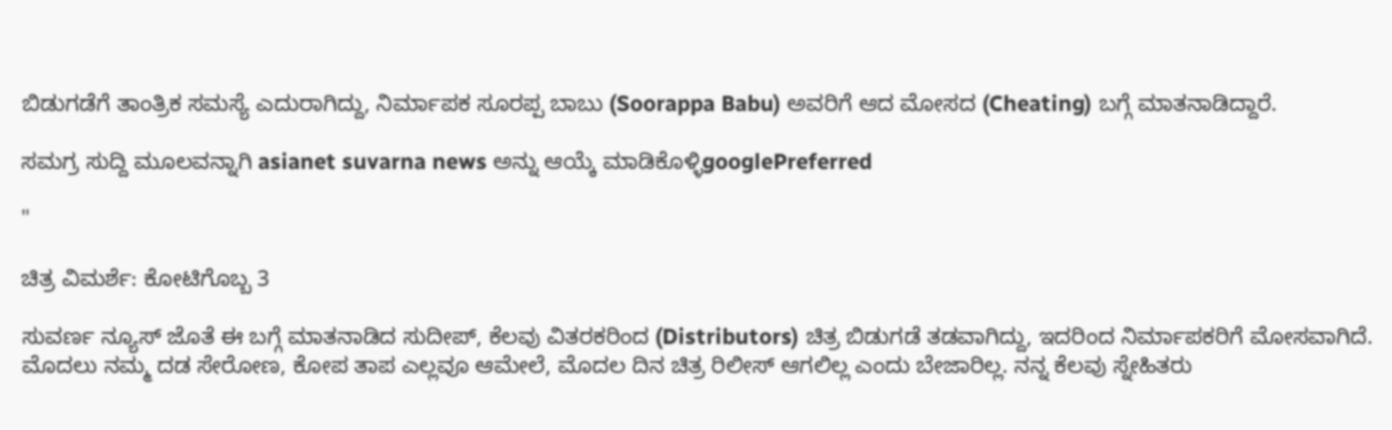ಬಿಡುಗಡೆಗೆ ತಾಂತ್ರಿಕ ಸಮಸ್ಯೆ ಎದುರಾಗಿದ್ದು, ನಿರ್ಮಾಪಕ ಸೂರಪ್ಪ ಬಾಬು (Soorappa Babu) ಅವರಿಗೆ ಆದ ಮೋಸದ (Cheating) ಬಗ್ಗೆ ಮಾತನಾಡಿದ್ದಾರೆ.

ಸಮಗ್ರ ಸುದ್ದಿ ಮೂಲವನ್ನಾಗಿ asianet suvarna news ಅನ್ನು ಆಯ್ಕೆ ಮಾಡಿಕೊಳ್ಳಿgooglePreferred

"

ಚಿತ್ರ ವಿಮರ್ಶೆ: ಕೋಟಿಗೊಬ್ಬ 3

ಸುವರ್ಣ ನ್ಯೂಸ್ ಜೊತೆ ಈ ಬಗ್ಗೆ ಮಾತನಾಡಿದ ಸುದೀಪ್, ಕೆಲವು ವಿತರಕರಿಂದ (Distributors) ಚಿತ್ರ ಬಿಡುಗಡೆ ತಡವಾಗಿದ್ದು, ಇದರಿಂದ ನಿರ್ಮಾಪಕರಿಗೆ ಮೋಸವಾಗಿದೆ. ಮೊದಲು ನಮ್ಮ ದಡ ಸೇರೋಣ, ಕೋಪ ತಾಪ ಎಲ್ಲವೂ ಆಮೇಲೆ, ಮೊದಲ ದಿನ ಚಿತ್ರ ರಿಲೀಸ್ ಆಗಲಿಲ್ಲ ಎಂದು ಬೇಜಾರಿಲ್ಲ. ನನ್ನ ಕೆಲವು ಸ್ನೇಹಿತರು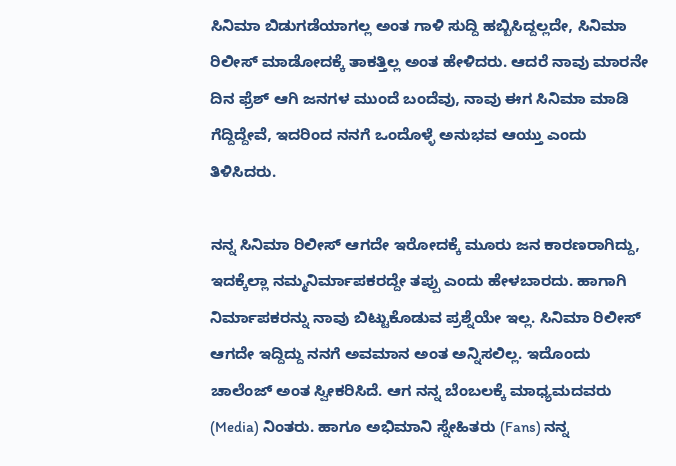ಸಿನಿಮಾ ಬಿಡುಗಡೆಯಾಗಲ್ಲ ಅಂತ ಗಾಳಿ ಸುದ್ದಿ ಹಬ್ಬಿಸಿದ್ದಲ್ಲದೇ, ಸಿನಿಮಾ ರಿಲೀಸ್ ಮಾಡೋದಕ್ಕೆ ತಾಕತ್ತಿಲ್ಲ ಅಂತ ಹೇಳಿದರು. ಆದರೆ ನಾವು ಮಾರನೇ ದಿನ ಫ್ರೆಶ್ ಆಗಿ ಜನಗಳ ಮುಂದೆ ಬಂದೆವು, ನಾವು ಈಗ ಸಿನಿಮಾ ಮಾಡಿ ಗೆದ್ದಿದ್ದೇವೆ, ಇದರಿಂದ ನನಗೆ ಒಂದೊಳ್ಳೆ ಅನುಭವ ಆಯ್ತು ಎಂದು ತಿಳಿಸಿದರು.

ನನ್ನ ಸಿನಿಮಾ ರಿಲೀಸ್ ಆಗದೇ ಇರೋದಕ್ಕೆ ಮೂರು ಜನ‌ ಕಾರಣರಾಗಿದ್ದು, ಇದಕ್ಕೆಲ್ಲಾ ನಮ್ಮ‌ನಿರ್ಮಾಪಕರದ್ದೇ ತಪ್ಪು ಎಂದು ಹೇಳಬಾರದು. ಹಾಗಾಗಿ ನಿರ್ಮಾಪಕರನ್ನು ನಾವು ಬಿಟ್ಟುಕೊಡುವ ಪ್ರಶ್ನೆಯೇ ಇಲ್ಲ. ಸಿನಿಮಾ ರಿಲೀಸ್ ಆಗದೇ ಇದ್ದಿದ್ದು ನನಗೆ ಅವಮಾನ ಅಂತ ಅನ್ನಿಸಲಿಲ್ಲ. ಇದೊಂದು ಚಾಲೆಂಜ್‌ ಅಂತ ಸ್ವೀಕರಿಸಿದೆ. ಆಗ ನನ್ನ ಬೆಂಬಲಕ್ಕೆ ಮಾಧ್ಯಮದವರು (Media) ನಿಂತರು. ಹಾಗೂ ಅಭಿಮಾನಿ ಸ್ನೇಹಿತರು (Fans) ನನ್ನ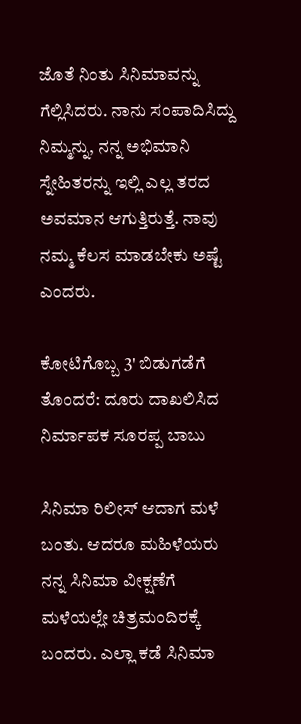ಜೊತೆ ನಿಂತು ಸಿನಿಮಾವನ್ನು ಗೆಲ್ಲಿಸಿದರು. ನಾನು ಸಂಪಾದಿಸಿದ್ದು ನಿಮ್ಮನ್ನು, ನನ್ನ ಅಭಿಮಾನಿ ಸ್ನೇಹಿತರನ್ನು ಇಲ್ಲಿ ಎಲ್ಲ ತರದ ಅವಮಾನ ಆಗುತ್ತಿರುತ್ತೆ. ನಾವು ನಮ್ಮ ಕೆಲಸ ಮಾಡಬೇಕು ಅಷ್ಟೆ ಎಂದರು.

ಕೋಟಿಗೊಬ್ಬ 3' ಬಿಡುಗಡೆಗೆ ತೊಂದರೆ: ದೂರು ದಾಖಲಿಸಿದ ನಿರ್ಮಾಪಕ ಸೂರಪ್ಪ ಬಾಬು

ಸಿನಿಮಾ ರಿಲೀಸ್ ಆದಾಗ ಮಳೆ ಬಂತು. ಆದರೂ ಮಹಿಳೆಯರು ನನ್ನ ಸಿನಿಮಾ ವೀಕ್ಷಣೆಗೆ ಮಳೆಯಲ್ಲೇ ಚಿತ್ರಮಂದಿರಕ್ಕೆ ಬಂದರು. ಎಲ್ಲಾ ಕಡೆ ಸಿನಿಮಾ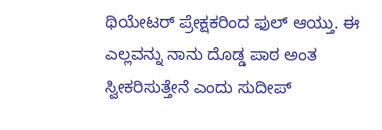ಥಿಯೇಟರ್ ಪ್ರೇಕ್ಷಕರಿಂದ ಫುಲ್ ಆಯ್ತು. ಈ ಎಲ್ಲವನ್ನು ನಾನು ದೊಡ್ಡ ಪಾಠ ಅಂತ ಸ್ವೀಕರಿಸುತ್ತೇನೆ ಎಂದು ಸುದೀಪ್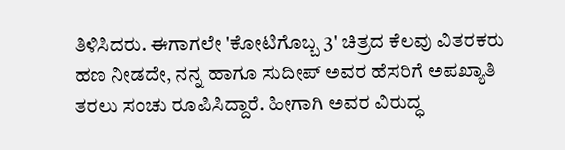ತಿಳಿಸಿದರು. ಈಗಾಗಲೇ 'ಕೋಟಿಗೊಬ್ಬ 3' ಚಿತ್ರದ ಕೆಲವು ವಿತರಕರು ಹಣ ನೀಡದೇ, ನನ್ನ ಹಾಗೂ ಸುದೀಪ್ ಅವರ ಹೆಸರಿಗೆ ಅಪಖ್ಯಾತಿ ತರಲು ಸಂಚು ರೂಪಿಸಿದ್ದಾರೆ. ಹೀಗಾಗಿ ಅವರ ವಿರುದ್ಧ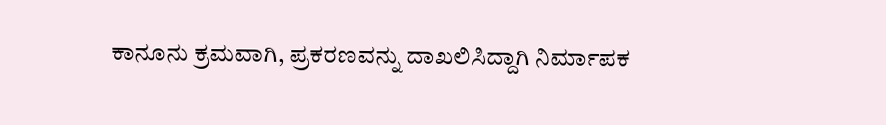ಕಾನೂನು ಕ್ರಮವಾಗಿ, ಪ್ರಕರಣವನ್ನು ದಾಖಲಿಸಿದ್ದಾಗಿ ನಿರ್ಮಾಪಕ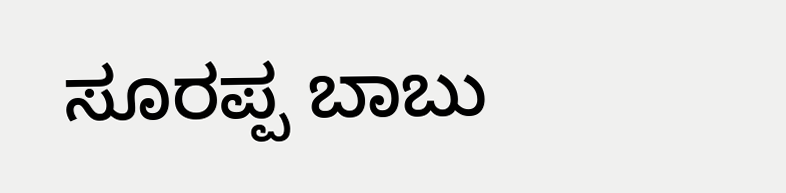ಸೂರಪ್ಪ ಬಾಬು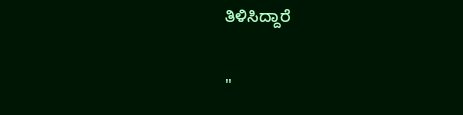ತಿಳಿಸಿದ್ದಾರೆ

"